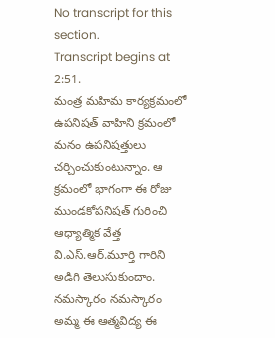No transcript for this section.
Transcript begins at 2:51.
మంత్ర మహిమ కార్యక్రమంలో ఉపనిషత్ వాహిని క్రమంలో మనం ఉపనిషత్తులు చర్చించుకుంటున్నాం. ఆ క్రమంలో భాగంగా ఈ రోజు ముండకోపనిషత్ గురించి ఆధ్యాత్మిక వేత్త వి.ఎస్.ఆర్.మూర్తి గారిని అడిగి తెలుసుకుందాం. నమస్కారం నమస్కారం అమ్మ ఈ ఆత్మవిద్య ఈ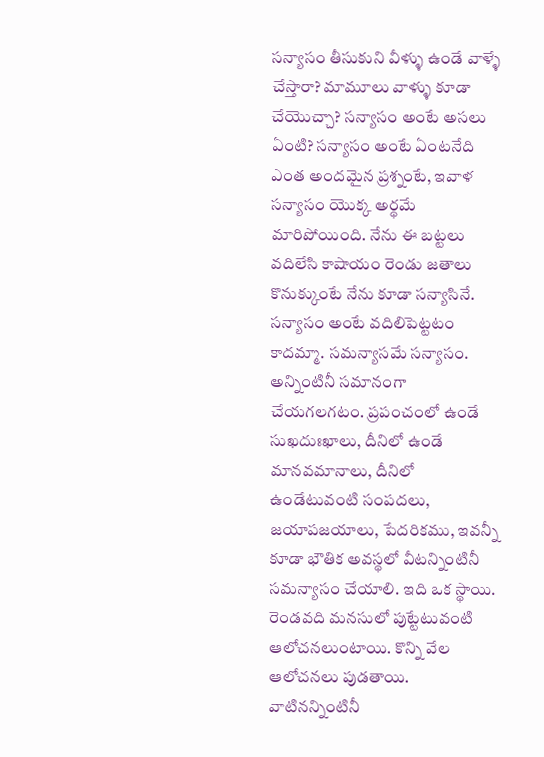సన్యాసం తీసుకుని వీళ్ళు ఉండే వాళ్ళే చేస్తారా? మామూలు వాళ్ళు కూడా చేయొచ్చా? సన్యాసం అంటే అసలు ఏంటి? సన్యాసం అంటే ఏంటనేది ఎంత అందమైన ప్రశ్నంటే, ఇవాళ సన్యాసం యొక్క అర్థమే మారిపోయింది. నేను ఈ బట్టలు వదిలేసి కాషాయం రెండు జతాలు కొనుక్కుంటే నేను కూడా సన్యాసినే. సన్యాసం అంటే వదిలిపెట్టటం కాదమ్మా. సమన్యాసమే సన్యాసం. అన్నింటినీ సమానంగా చేయగలగటం. ప్రపంచంలో ఉండే సుఖదుఃఖాలు, దీనిలో ఉండే మానవమానాలు, దీనిలో ఉండేటువంటి సంపదలు, జయాపజయాలు, పేదరికము, ఇవన్నీ కూడా భౌతిక అవస్థలో వీటన్నింటినీ సమన్యాసం చేయాలి. ఇది ఒక స్థాయి. రెండవది మనసులో పుట్టేటువంటి ఆలోచనలుంటాయి. కొన్ని వేల ఆలోచనలు పుడతాయి. వాటినన్నింటినీ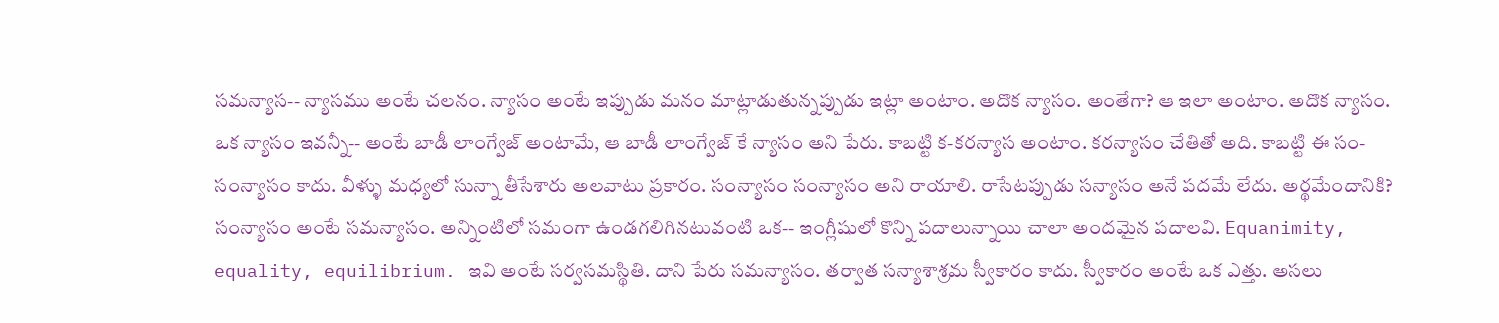సమన్యాస-- న్యాసము అంటే చలనం. న్యాసం అంటే ఇప్పుడు మనం మాట్లాడుతున్నప్పుడు ఇట్లా అంటాం. అదొక న్యాసం. అంతేగా? ఆ ఇలా అంటాం. అదొక న్యాసం. ఒక న్యాసం ఇవన్నీ-- అంటే బాడీ లాంగ్వేజ్ అంటామే, ఆ బాడీ లాంగ్వేజ్ కే న్యాసం అని పేరు. కాబట్టి క-కరన్యాస అంటాం. కరన్యాసం చేతితో అది. కాబట్టి ఈ సం-సంన్యాసం కాదు. వీళ్ళు మధ్యలో సున్నా తీసేశారు అలవాటు ప్రకారం. సంన్యాసం సంన్యాసం అని రాయాలి. రాసేటప్పుడు సన్యాసం అనే పదమే లేదు. అర్థమేందానికి? సంన్యాసం అంటే సమన్యాసం. అన్నింటిలో సమంగా ఉండగలిగినటువంటి ఒక-- ఇంగ్లీషులో కొన్ని పదాలున్నాయి చాలా అందమైన పదాలవి. Equanimity, equality, equilibrium. ఇవి అంటే సర్వసమస్థితి. దాని పేరు సమన్యాసం. తర్వాత సన్యాశాశ్రమ స్వీకారం కాదు. స్వీకారం అంటే ఒక ఎత్తు. అసలు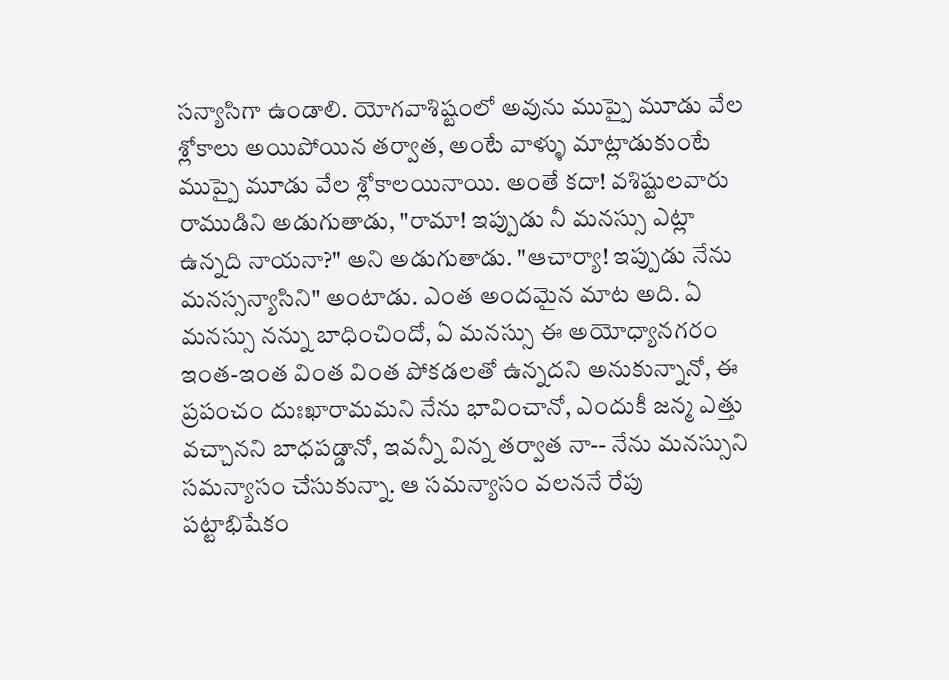సన్యాసిగా ఉండాలి. యోగవాశిష్టంలో అవును ముప్పై మూడు వేల శ్లోకాలు అయిపోయిన తర్వాత, అంటే వాళ్ళు మాట్లాడుకుంటే ముప్పై మూడు వేల శ్లోకాలయినాయి. అంతే కదా! వశిష్టులవారు రాముడిని అడుగుతాడు, "రామా! ఇప్పుడు నీ మనస్సు ఎట్లా ఉన్నది నాయనా?" అని అడుగుతాడు. "ఆచార్యా! ఇప్పుడు నేను మనస్సన్యాసిని" అంటాడు. ఎంత అందమైన మాట అది. ఏ మనస్సు నన్ను బాధించిందో, ఏ మనస్సు ఈ అయోధ్యానగరం ఇంత-ఇంత వింత వింత పోకడలతో ఉన్నదని అనుకున్నానో, ఈ ప్రపంచం దుఃఖారామమని నేను భావించానో, ఎందుకీ జన్మ ఎత్తు వచ్చానని బాధపడ్డానో, ఇవన్నీ విన్న తర్వాత నా-- నేను మనస్సుని సమన్యాసం చేసుకున్నా. ఆ సమన్యాసం వలననే రేపు పట్టాభిషేకం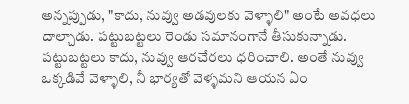అన్నప్పుడు, "కాదు, నువ్వు అడవులకు వెళ్ళాలి" అంటే అవధలు దాల్చాడు. పట్టుబట్టలు రెండు సమానంగానే తీసుకున్నాడు. పట్టుబట్టలు కాదు, నువ్వు ఆరచేరలు ధరించాలి. అంతే నువ్వు ఒక్కడివే వెళ్ళాలి, నీ భార్యతో వెళ్ళమని ఆయన ఏం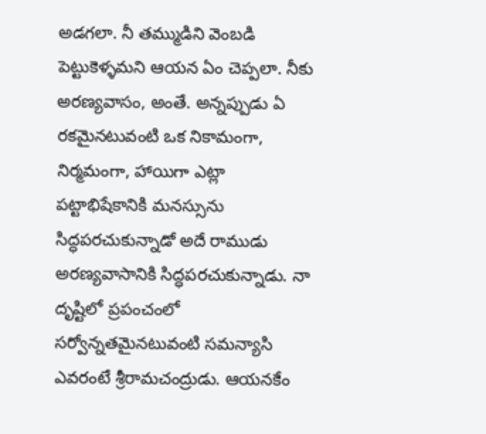అడగలా. నీ తమ్ముడిని వెంబడి పెట్టుకెళ్ళమని ఆయన ఏం చెప్పలా. నీకు అరణ్యవాసం, అంతే. అన్నప్పుడు ఏ రకమైనటువంటి ఒక నికామంగా, నిర్మమంగా, హాయిగా ఎట్లా పట్టాభిషేకానికి మనస్సును సిద్ధపరచుకున్నాడో అదే రాముడు అరణ్యవాసానికి సిద్ధపరచుకున్నాడు. నా దృష్టిలో ప్రపంచంలో సర్వోన్నతమైనటువంటి సమన్యాసి ఎవరంటే శ్రీరామచంద్రుడు. ఆయనకేం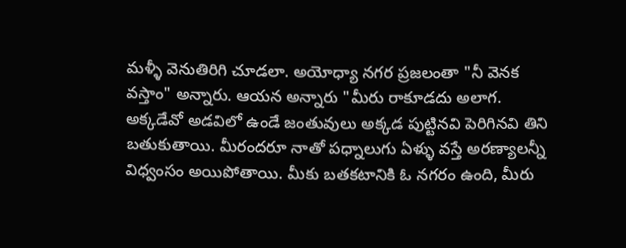మళ్ళీ వెనుతిరిగి చూడలా. అయోధ్యా నగర ప్రజలంతా "నీ వెనక వస్తాం" అన్నారు. ఆయన అన్నారు "మీరు రాకూడదు అలాగ. అక్కడేవో అడవిలో ఉండే జంతువులు అక్కడ పుట్టినవి పెరిగినవి తిని బతుకుతాయి. మీరందరూ నాతో పధ్నాలుగు ఏళ్ళు వస్తే అరణ్యాలన్నీ విధ్వంసం అయిపోతాయి. మీకు బతకటానికి ఓ నగరం ఉంది, మీరు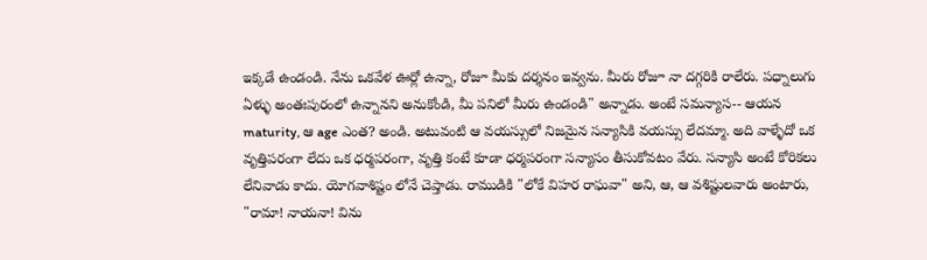ఇక్కడే ఉండండి. నేను ఒకవేళ ఊర్లో ఉన్నా, రోజూ మీకు దర్శనం ఇవ్వను. మీరు రోజూ నా దగ్గరికి రాలేరు. పధ్నాలుగు ఏళ్ళు అంతఃపురంలో ఉన్నానని అనుకోండి, మీ పనిలో మీరు ఉండండి" అన్నాడు. అంటే సమన్యాస-- ఆయన maturity, ఆ age ఎంత? అండి. అటువంటి ఆ వయస్సులో నిజమైన సన్యాసికి వయస్సు లేదమ్మా. అది వాళ్ళేదో ఒక వృత్తిపరంగా లేదు ఒక ధర్మపరంగా, వృత్తి కంటే కూడా ధర్మపరంగా సన్యాసం తీసుకోవటం వేరు. సన్యాసి అంటే కోరికలు లేనివాడు కాదు. యోగవాశిష్టం లోనే చెప్తాడు. రాముడికి "లోకే విహర రాఘవా" అని, ఆ, ఆ వశిష్టులవారు అంటారు, "రామా! నాయనా! విను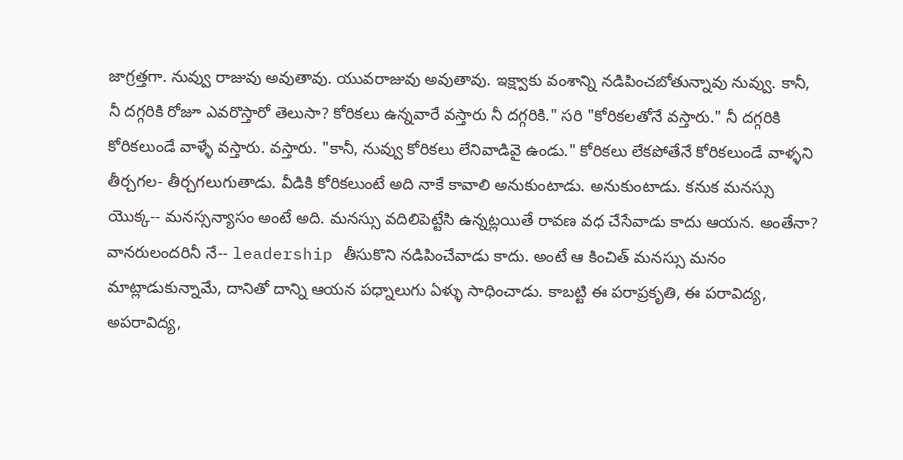జాగ్రత్తగా. నువ్వు రాజువు అవుతావు. యువరాజువు అవుతావు. ఇక్ష్వాకు వంశాన్ని నడిపించబోతున్నావు నువ్వు. కానీ, నీ దగ్గరికి రోజూ ఎవరొస్తారో తెలుసా? కోరికలు ఉన్నవారే వస్తారు నీ దగ్గరికి." సరి "కోరికలతోనే వస్తారు." నీ దగ్గరికి కోరికలుండే వాళ్ళే వస్తారు. వస్తారు. "కానీ, నువ్వు కోరికలు లేనివాడివై ఉండు." కోరికలు లేకపోతేనే కోరికలుండే వాళ్ళని తీర్చగల- తీర్చగలుగుతాడు. వీడికి కోరికలుంటే అది నాకే కావాలి అనుకుంటాడు. అనుకుంటాడు. కనుక మనస్సు యొక్క-- మనస్సన్యాసం అంటే అది. మనస్సు వదిలిపెట్టేసి ఉన్నట్లయితే రావణ వధ చేసేవాడు కాదు ఆయన. అంతేనా? వానరులందరినీ నే-- leadership తీసుకొని నడిపించేవాడు కాదు. అంటే ఆ కించిత్ మనస్సు మనం మాట్లాడుకున్నామే, దానితో దాన్ని ఆయన పధ్నాలుగు ఏళ్ళు సాధించాడు. కాబట్టి ఈ పరాప్రకృతి, ఈ పరావిద్య, అపరావిద్య,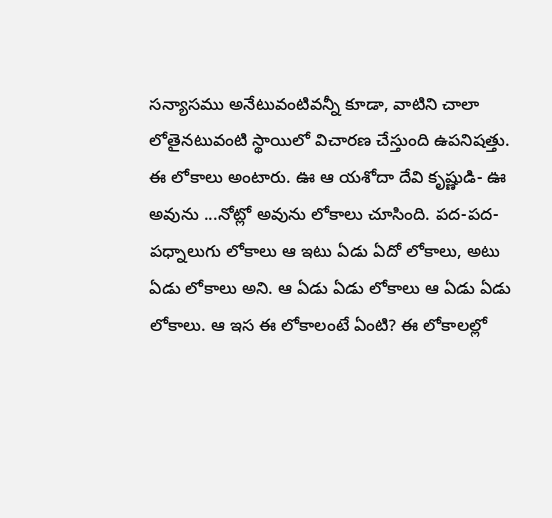సన్యాసము అనేటువంటివన్నీ కూడా, వాటిని చాలా లోతైనటువంటి స్థాయిలో విచారణ చేస్తుంది ఉపనిషత్తు. ఈ లోకాలు అంటారు. ఊ ఆ యశోదా దేవి కృష్ణుడి- ఊ అవును ...నోట్లో అవును లోకాలు చూసింది. పద-పద-పధ్నాలుగు లోకాలు ఆ ఇటు ఏడు ఏదో లోకాలు, అటు ఏడు లోకాలు అని. ఆ ఏడు ఏడు లోకాలు ఆ ఏడు ఏడు లోకాలు. ఆ ఇస ఈ లోకాలంటే ఏంటి? ఈ లోకాలల్లో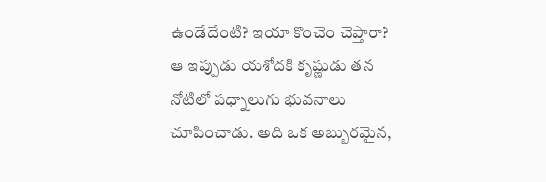ఉండేదేంటి? ఇయా కొంచెం చెప్తారా? ఆ ఇప్పుడు యశోదకి కృష్ణుడు తన నోటిలో పధ్నాలుగు భువనాలు చూపించాడు. అది ఒక అబ్బురమైన,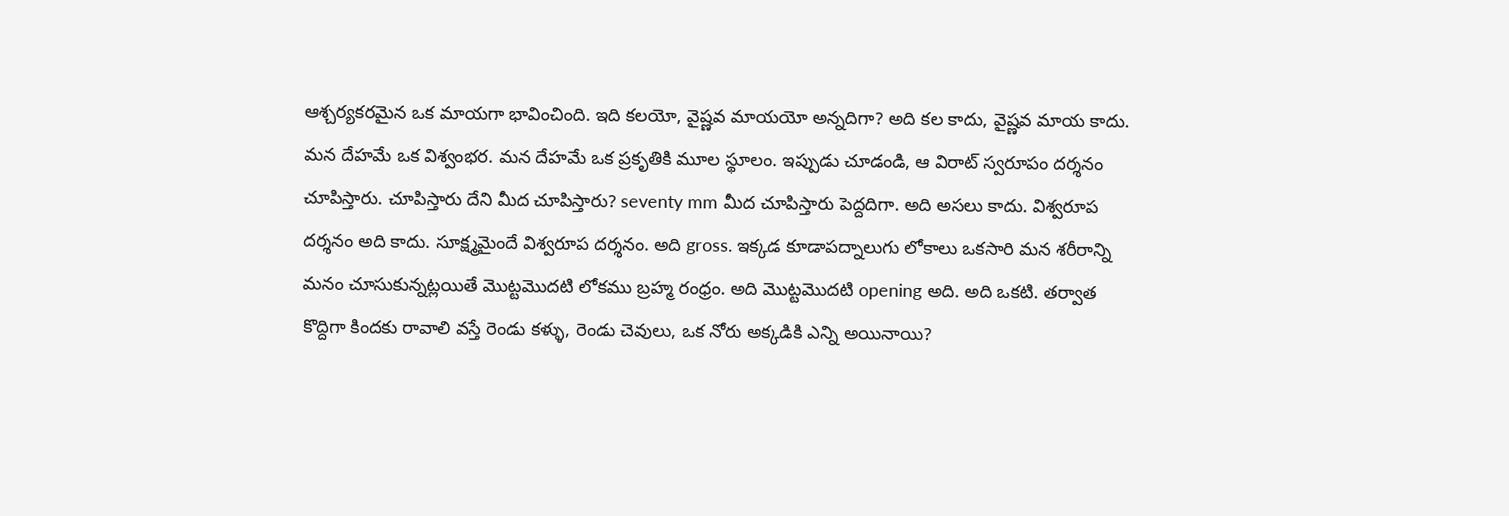ఆశ్చర్యకరమైన ఒక మాయగా భావించింది. ఇది కలయో, వైష్ణవ మాయయో అన్నదిగా? అది కల కాదు, వైష్ణవ మాయ కాదు. మన దేహమే ఒక విశ్వంభర. మన దేహమే ఒక ప్రకృతికి మూల స్థూలం. ఇప్పుడు చూడండి, ఆ విరాట్ స్వరూపం దర్శనం చూపిస్తారు. చూపిస్తారు దేని మీద చూపిస్తారు? seventy mm మీద చూపిస్తారు పెద్దదిగా. అది అసలు కాదు. విశ్వరూప దర్శనం అది కాదు. సూక్ష్మమైందే విశ్వరూప దర్శనం. అది gross. ఇక్కడ కూడాపద్నాలుగు లోకాలు ఒకసారి మన శరీరాన్ని మనం చూసుకున్నట్లయితే మొట్టమొదటి లోకము బ్రహ్మ రంధ్రం. అది మొట్టమొదటి opening అది. అది ఒకటి. తర్వాత కొద్దిగా కిందకు రావాలి వస్తే రెండు కళ్ళు, రెండు చెవులు, ఒక నోరు అక్కడికి ఎన్ని అయినాయి?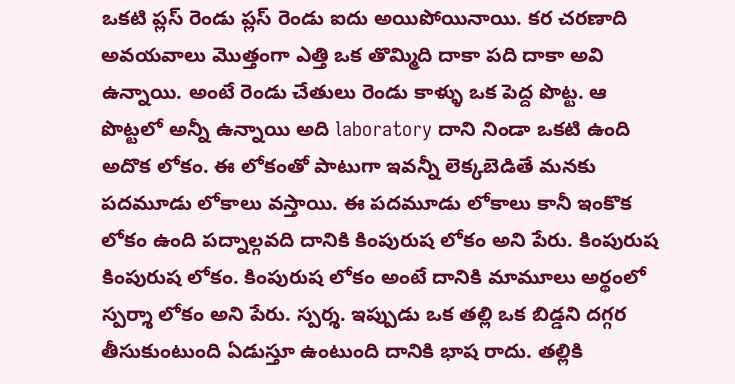ఒకటి ప్లస్ రెండు ప్లస్ రెండు ఐదు అయిపోయినాయి. కర చరణాది అవయవాలు మొత్తంగా ఎత్తి ఒక తొమ్మిది దాకా పది దాకా అవి ఉన్నాయి. అంటే రెండు చేతులు రెండు కాళ్ళు ఒక పెద్ద పొట్ట. ఆ పొట్టలో అన్నీ ఉన్నాయి అది laboratory దాని నిండా ఒకటి ఉంది అదొక లోకం. ఈ లోకంతో పాటుగా ఇవన్నీ లెక్కబెడితే మనకు పదమూడు లోకాలు వస్తాయి. ఈ పదమూడు లోకాలు కానీ ఇంకొక లోకం ఉంది పద్నాల్గవది దానికి కింపురుష లోకం అని పేరు. కింపురుష కింపురుష లోకం. కింపురుష లోకం అంటే దానికి మామూలు అర్థంలో స్పర్శా లోకం అని పేరు. స్పర్శ. ఇప్పుడు ఒక తల్లి ఒక బిడ్డని దగ్గర తీసుకుంటుంది ఏడుస్తూ ఉంటుంది దానికి భాష రాదు. తల్లికి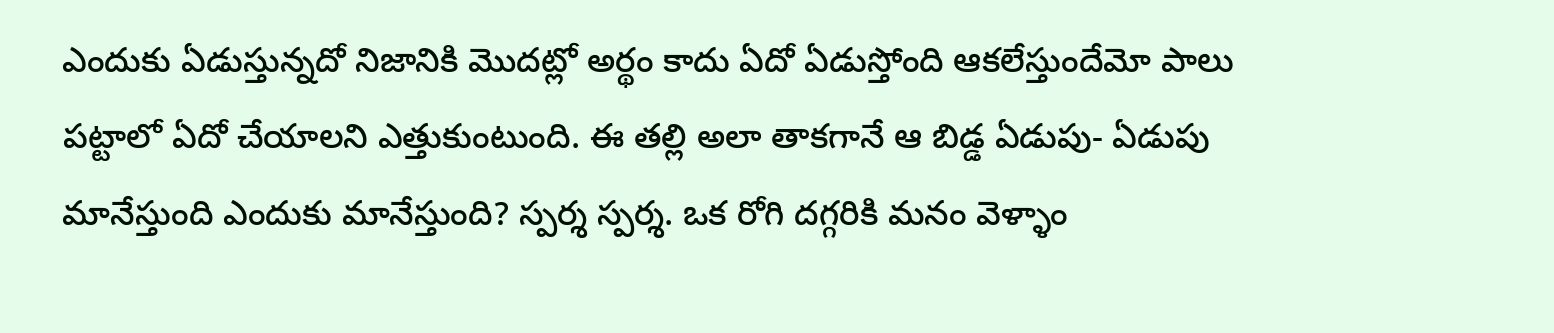ఎందుకు ఏడుస్తున్నదో నిజానికి మొదట్లో అర్థం కాదు ఏదో ఏడుస్తోంది ఆకలేస్తుందేమో పాలు పట్టాలో ఏదో చేయాలని ఎత్తుకుంటుంది. ఈ తల్లి అలా తాకగానే ఆ బిడ్డ ఏడుపు- ఏడుపు మానేస్తుంది ఎందుకు మానేస్తుంది? స్పర్శ స్పర్శ. ఒక రోగి దగ్గరికి మనం వెళ్ళాం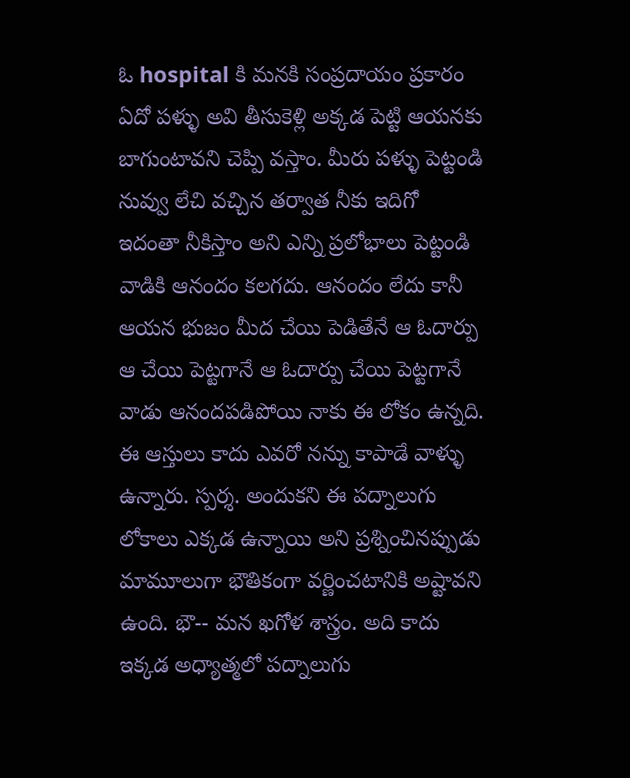ఓ hospital కి మనకి సంప్రదాయం ప్రకారం ఏదో పళ్ళు అవి తీసుకెళ్లి అక్కడ పెట్టి ఆయనకు బాగుంటావని చెప్పి వస్తాం. మీరు పళ్ళు పెట్టండి నువ్వు లేచి వచ్చిన తర్వాత నీకు ఇదిగో ఇదంతా నీకిస్తాం అని ఎన్ని ప్రలోభాలు పెట్టండి వాడికి ఆనందం కలగదు. ఆనందం లేదు కానీ ఆయన భుజం మీద చేయి పెడితేనే ఆ ఓదార్పు ఆ చేయి పెట్టగానే ఆ ఓదార్పు చేయి పెట్టగానే వాడు ఆనందపడిపోయి నాకు ఈ లోకం ఉన్నది. ఈ ఆస్తులు కాదు ఎవరో నన్ను కాపాడే వాళ్ళు ఉన్నారు. స్పర్శ. అందుకని ఈ పద్నాలుగు లోకాలు ఎక్కడ ఉన్నాయి అని ప్రశ్నించినప్పుడు మామూలుగా భౌతికంగా వర్ణించటానికి అష్టావని ఉంది. భౌ-- మన ఖగోళ శాస్త్రం. అది కాదు ఇక్కడ అధ్యాత్మలో పద్నాలుగు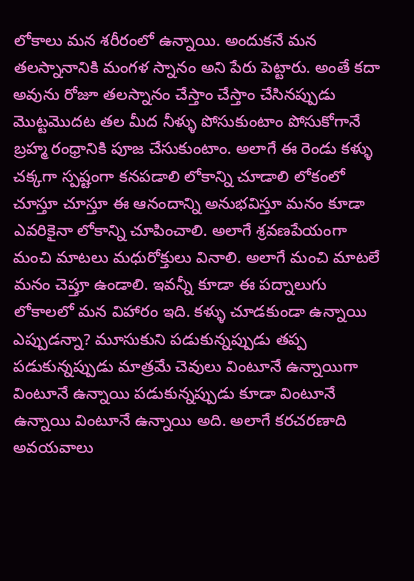లోకాలు మన శరీరంలో ఉన్నాయి. అందుకనే మన తలస్నానానికి మంగళ స్నానం అని పేరు పెట్టారు. అంతే కదా అవును రోజూ తలస్నానం చేస్తాం చేస్తాం చేసినప్పుడు మొట్టమొదట తల మీద నీళ్ళు పోసుకుంటాం పోసుకోగానే బ్రహ్మ రంధ్రానికి పూజ చేసుకుంటాం. అలాగే ఈ రెండు కళ్ళు చక్కగా స్పష్టంగా కనపడాలి లోకాన్ని చూడాలి లోకంలో చూస్తూ చూస్తూ ఈ ఆనందాన్ని అనుభవిస్తూ మనం కూడా ఎవరికైనా లోకాన్ని చూపించాలి. అలాగే శ్రవణపేయంగా మంచి మాటలు మధురోక్తులు వినాలి. అలాగే మంచి మాటలే మనం చెప్తూ ఉండాలి. ఇవన్నీ కూడా ఈ పద్నాలుగు లోకాలలో మన విహారం ఇది. కళ్ళు చూడకుండా ఉన్నాయి ఎప్పుడన్నా? మూసుకుని పడుకున్నప్పుడు తప్ప పడుకున్నప్పుడు మాత్రమే చెవులు వింటూనే ఉన్నాయిగా వింటూనే ఉన్నాయి పడుకున్నప్పుడు కూడా వింటూనే ఉన్నాయి వింటూనే ఉన్నాయి అది. అలాగే కరచరణాది అవయవాలు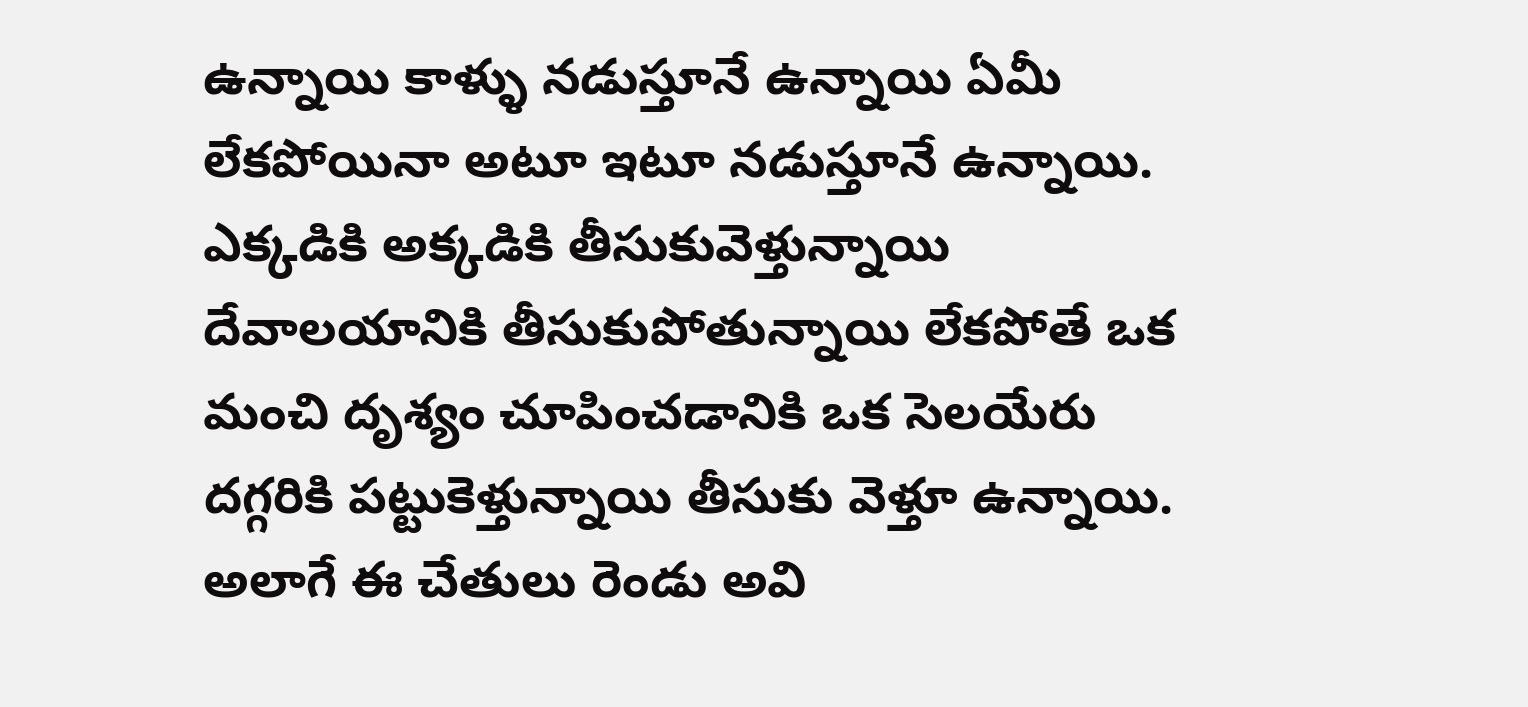ఉన్నాయి కాళ్ళు నడుస్తూనే ఉన్నాయి ఏమీ లేకపోయినా అటూ ఇటూ నడుస్తూనే ఉన్నాయి. ఎక్కడికి అక్కడికి తీసుకువెళ్తున్నాయి దేవాలయానికి తీసుకుపోతున్నాయి లేకపోతే ఒక మంచి దృశ్యం చూపించడానికి ఒక సెలయేరు దగ్గరికి పట్టుకెళ్తున్నాయి తీసుకు వెళ్తూ ఉన్నాయి. అలాగే ఈ చేతులు రెండు అవి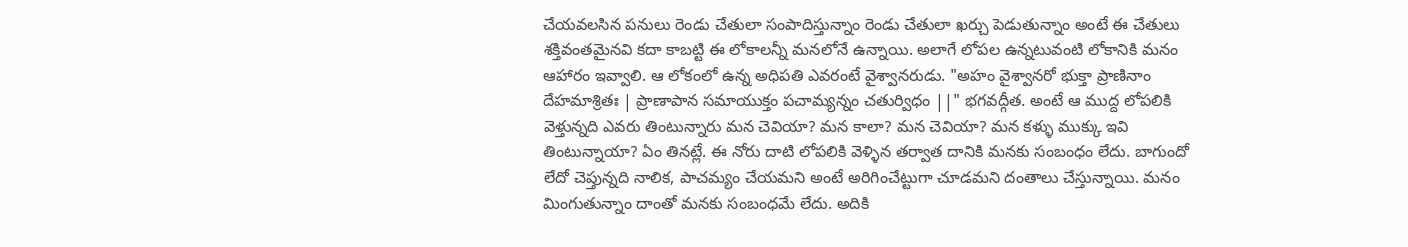చేయవలసిన పనులు రెండు చేతులా సంపాదిస్తున్నాం రెండు చేతులా ఖర్చు పెడుతున్నాం అంటే ఈ చేతులు శక్తివంతమైనవి కదా కాబట్టి ఈ లోకాలన్నీ మనలోనే ఉన్నాయి. అలాగే లోపల ఉన్నటువంటి లోకానికి మనం ఆహారం ఇవ్వాలి. ఆ లోకంలో ఉన్న అధిపతి ఎవరంటే వైశ్వానరుడు. "అహం వైశ్వానరో భుక్తా ప్రాణినాం దేహమాశ్రితః | ప్రాణాపాన సమాయుక్తం పచామ్యన్నం చతుర్విధం ||" భగవద్గీత. అంటే ఆ ముద్ద లోపలికి వెళ్తున్నది ఎవరు తింటున్నారు మన చెవియా? మన కాలా? మన చెవియా? మన కళ్ళు ముక్కు ఇవి తింటున్నాయా? ఏం తినట్లే. ఈ నోరు దాటి లోపలికి వెళ్ళిన తర్వాత దానికి మనకు సంబంధం లేదు. బాగుందో లేదో చెప్తున్నది నాలిక, పాచమ్యం చేయమని అంటే అరిగించేట్టుగా చూడమని దంతాలు చేస్తున్నాయి. మనం మింగుతున్నాం దాంతో మనకు సంబంధమే లేదు. అదికి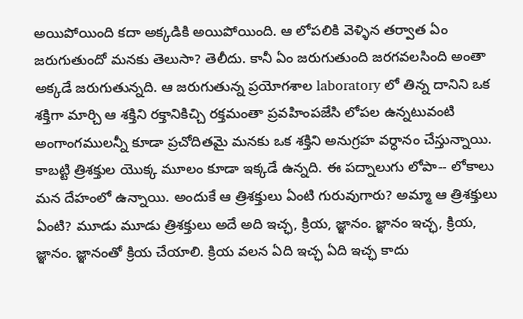అయిపోయింది కదా అక్కడికి అయిపోయింది. ఆ లోపలికి వెళ్ళిన తర్వాత ఏం జరుగుతుందో మనకు తెలుసా? తెలీదు. కానీ ఏం జరుగుతుంది జరగవలసింది అంతా అక్కడే జరుగుతున్నది. ఆ జరుగుతున్న ప్రయోగశాల laboratory లో తిన్న దానిని ఒక శక్తిగా మార్చి ఆ శక్తిని రక్తానికిచ్చి రక్తమంతా ప్రవహింపజేసి లోపల ఉన్నటువంటి అంగాంగములన్నీ కూడా ప్రచోదితమై మనకు ఒక శక్తిని అనుగ్రహ వర్ధానం చేస్తున్నాయి. కాబట్టి త్రిశక్తుల యొక్క మూలం కూడా ఇక్కడే ఉన్నది. ఈ పద్నాలుగు లోపా-- లోకాలు మన దేహంలో ఉన్నాయి. అందుకే ఆ త్రిశక్తులు ఏంటి గురువుగారు? అమ్మా ఆ త్రిశక్తులు ఏంటి? మూడు మూడు త్రిశక్తులు అదే అది ఇచ్ఛ, క్రియ, జ్ఞానం. జ్ఞానం ఇచ్ఛ, క్రియ, జ్ఞానం. జ్ఞానంతో క్రియ చేయాలి. క్రియ వలన ఏది ఇచ్ఛ ఏది ఇచ్ఛ కాదు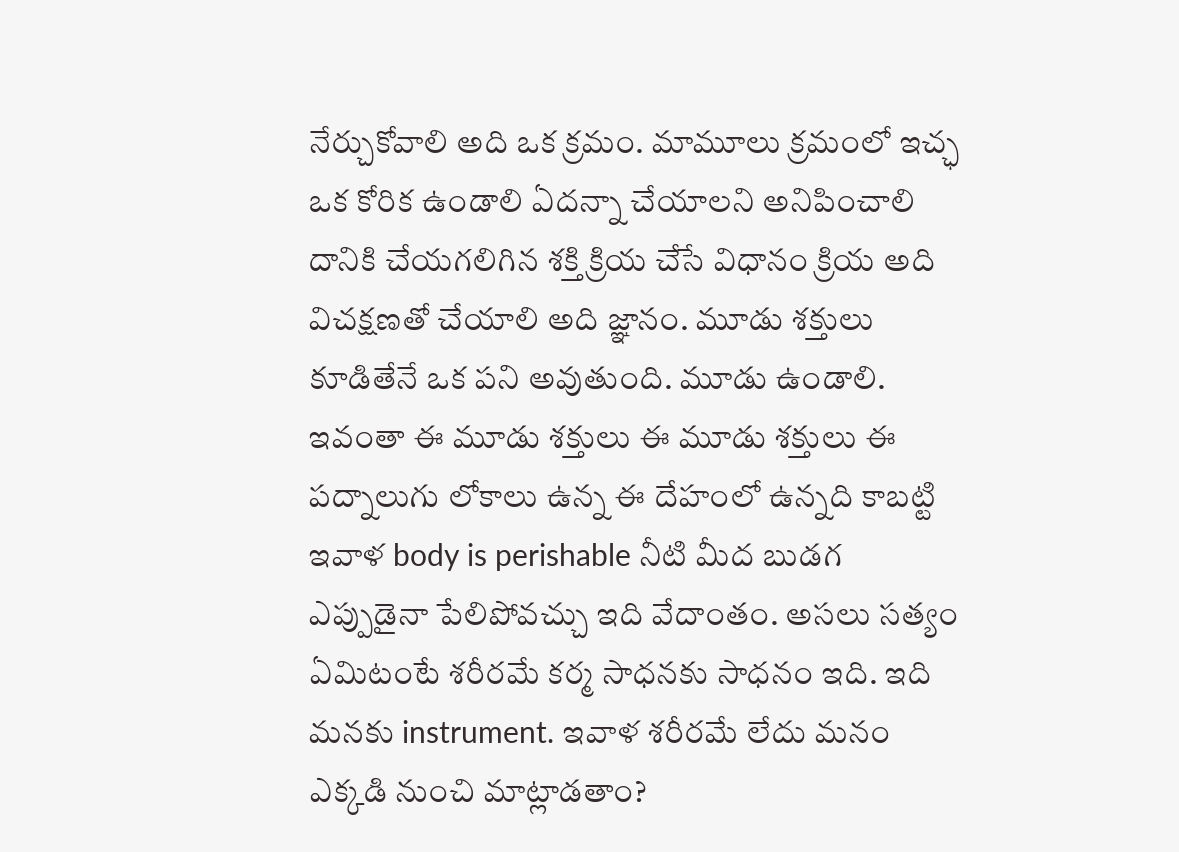నేర్చుకోవాలి అది ఒక క్రమం. మామూలు క్రమంలో ఇచ్ఛ ఒక కోరిక ఉండాలి ఏదన్నా చేయాలని అనిపించాలి దానికి చేయగలిగిన శక్తి క్రియ చేసే విధానం క్రియ అది విచక్షణతో చేయాలి అది జ్ఞానం. మూడు శక్తులు కూడితేనే ఒక పని అవుతుంది. మూడు ఉండాలి. ఇవంతా ఈ మూడు శక్తులు ఈ మూడు శక్తులు ఈ పద్నాలుగు లోకాలు ఉన్న ఈ దేహంలో ఉన్నది కాబట్టి ఇవాళ body is perishable నీటి మీద బుడగ ఎప్పుడైనా పేలిపోవచ్చు ఇది వేదాంతం. అసలు సత్యం ఏమిటంటే శరీరమే కర్మ సాధనకు సాధనం ఇది. ఇది మనకు instrument. ఇవాళ శరీరమే లేదు మనం ఎక్కడి నుంచి మాట్లాడతాం?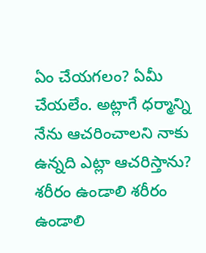ఏం చేయగలం? ఏమీ చేయలేం. అట్లాగే ధర్మాన్ని నేను ఆచరించాలని నాకు ఉన్నది ఎట్లా ఆచరిస్తాను? శరీరం ఉండాలి శరీరం ఉండాలి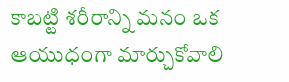కాబట్టి శరీరాన్ని మనం ఒక ఆయుధంగా మార్చుకోవాలి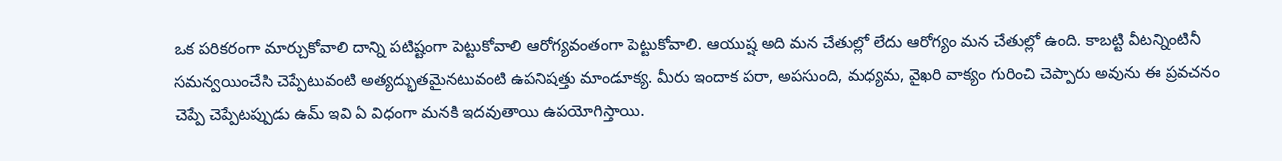ఒక పరికరంగా మార్చుకోవాలి దాన్ని పటిష్టంగా పెట్టుకోవాలి ఆరోగ్యవంతంగా పెట్టుకోవాలి. ఆయుష్ష అది మన చేతుల్లో లేదు ఆరోగ్యం మన చేతుల్లో ఉంది. కాబట్టి వీటన్నింటినీ సమన్వయించేసి చెప్పేటువంటి అత్యద్భుతమైనటువంటి ఉపనిషత్తు మాండూక్య. మీరు ఇందాక పరా, అపసుంది, మధ్యమ, వైఖరి వాక్యం గురించి చెప్పారు అవును ఈ ప్రవచనం చెప్పే చెప్పేటప్పుడు ఉమ్ ఇవి ఏ విధంగా మనకి ఇదవుతాయి ఉపయోగిస్తాయి.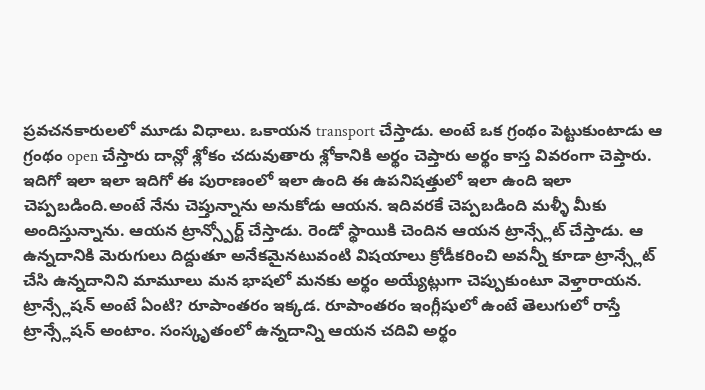ప్రవచనకారులలో మూడు విధాలు. ఒకాయన transport చేస్తాడు. అంటే ఒక గ్రంథం పెట్టుకుంటాడు ఆ గ్రంథం open చేస్తారు దాన్లో శ్లోకం చదువుతారు శ్లోకానికి అర్థం చెప్తారు అర్థం కాస్త వివరంగా చెప్తారు. ఇదిగో ఇలా ఇలా ఇదిగో ఈ పురాణంలో ఇలా ఉంది ఈ ఉపనిషత్తులో ఇలా ఉంది ఇలా చెప్పబడింది.అంటే నేను చెప్తున్నాను అనుకోడు ఆయన. ఇదివరకే చెప్పబడింది మళ్ళీ మీకు అందిస్తున్నాను. ఆయన ట్రాన్స్పోర్ట్ చేస్తాడు. రెండో స్థాయికి చెందిన ఆయన ట్రాన్స్లేట్ చేస్తాడు. ఆ ఉన్నదానికి మెరుగులు దిద్దుతూ అనేకమైనటువంటి విషయాలు క్రోడీకరించి అవన్నీ కూడా ట్రాన్స్లేట్ చేసి ఉన్నదానిని మామూలు మన భాషలో మనకు అర్థం అయ్యేట్లుగా చెప్పుకుంటూ వెళ్తారాయన. ట్రాన్స్లేషన్ అంటే ఏంటి? రూపాంతరం ఇక్కడ. రూపాంతరం ఇంగ్లీషులో ఉంటే తెలుగులో రాస్తే ట్రాన్స్లేషన్ అంటాం. సంస్కృతంలో ఉన్నదాన్ని ఆయన చదివి అర్థం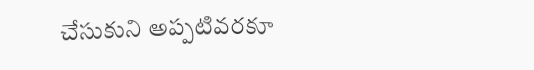చేసుకుని అప్పటివరకూ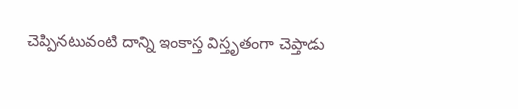చెప్పినటువంటి దాన్ని ఇంకాస్త విస్తృతంగా చెప్తాడు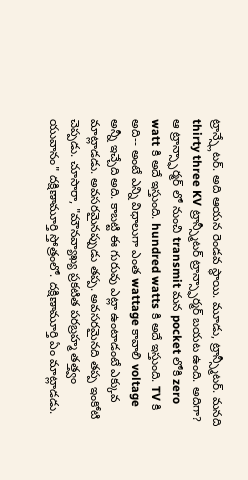ట్రాన్స్లేటర్. అది ఆయన రెండవ స్థాయి. మూడు, ట్రాన్స్మీటర్. మనది thirty three KV ట్రాన్స్మీటర్ ట్రాన్స్ఫార్మర్ బయట ఉంది. అదిగా? ఆ ట్రాన్స్ఫార్మర్ లో నుంచి transmit మన pocket లోకి zero watt కి అదే ఇస్తుంది. hundred watts కి అదే ఇస్తుంది. TV కి అది-- అంటే ఎన్ని విధాలుగా ఎంత wattage కావాలి voltage అన్నీ ఇచ్చేది అది. కాబట్టి ఈ గురువు ఎట్లా ఉంటాడంటే ఎక్కువ మాట్లాడడు. అవసరమైనప్పుడు తప్ప. అవసరమైనది తప్ప ఇంకోటి చెప్పడు. చూసారా, "మౌనవ్యాఖ్య ప్రకటిత పరబ్రహ్మ తత్త్వం యువానం" దక్షిణామూర్తి స్తోత్రంలో. దక్షిణామూర్తి ఏం మాట్లాడడు.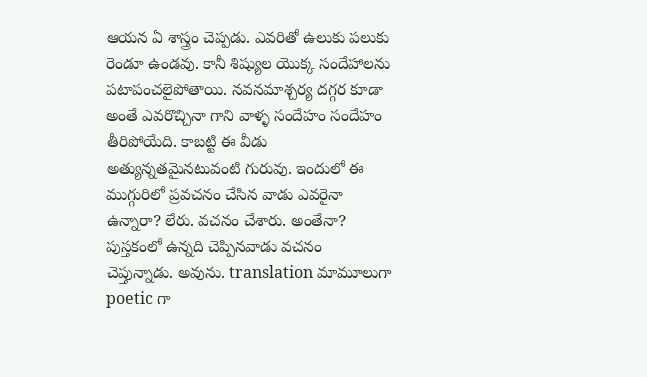ఆయన ఏ శాస్త్రం చెప్పడు. ఎవరితో ఉలుకు పలుకు రెండూ ఉండవు. కానీ శిష్యుల యొక్క సందేహాలను పటాపంచలైపోతాయి. నవనమాశ్చర్య దగ్గర కూడా అంతే ఎవరొచ్చినా గాని వాళ్ళ సందేహం సందేహం తీరిపోయేది. కాబట్టి ఈ వీడు అత్యున్నతమైనటువంటి గురువు. ఇందులో ఈ ముగ్గురిలో ప్రవచనం చేసిన వాడు ఎవరైనా ఉన్నారా? లేరు. వచనం చేశారు. అంతేనా? పుస్తకంలో ఉన్నది చెప్పినవాడు వచనం చెప్తున్నాడు. అవును. translation మామూలుగా poetic గా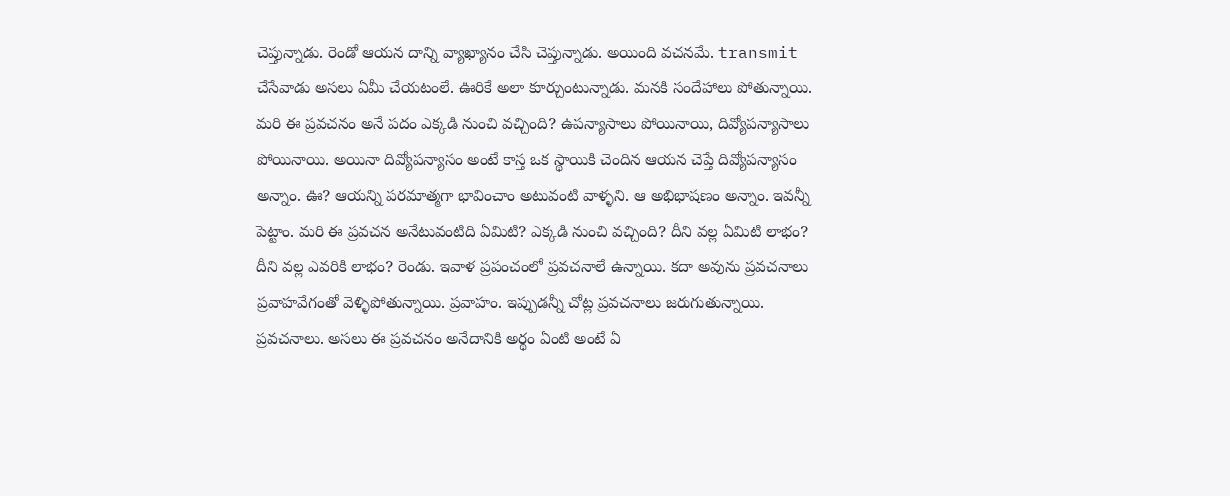చెప్తున్నాడు. రెండో ఆయన దాన్ని వ్యాఖ్యానం చేసి చెప్తున్నాడు. అయింది వచనమే. transmit చేసేవాడు అసలు ఏమీ చేయటంలే. ఊరికే అలా కూర్చుంటున్నాడు. మనకి సందేహాలు పోతున్నాయి. మరి ఈ ప్రవచనం అనే పదం ఎక్కడి నుంచి వచ్చింది? ఉపన్యాసాలు పోయినాయి, దివ్యోపన్యాసాలు పోయినాయి. అయినా దివ్యోపన్యాసం అంటే కాస్త ఒక స్థాయికి చెందిన ఆయన చెప్తే దివ్యోపన్యాసం అన్నాం. ఊ? ఆయన్ని పరమాత్మగా భావించాం అటువంటి వాళ్ళని. ఆ అభిభాషణం అన్నాం. ఇవన్నీ పెట్టాం. మరి ఈ ప్రవచన అనేటువంటిది ఏమిటి? ఎక్కడి నుంచి వచ్చింది? దీని వల్ల ఏమిటి లాభం? దీని వల్ల ఎవరికి లాభం? రెండు. ఇవాళ ప్రపంచంలో ప్రవచనాలే ఉన్నాయి. కదా అవును ప్రవచనాలు ప్రవాహవేగంతో వెళ్ళిపోతున్నాయి. ప్రవాహం. ఇప్పుడన్నీ చోట్ల ప్రవచనాలు జరుగుతున్నాయి. ప్రవచనాలు. అసలు ఈ ప్రవచనం అనేదానికి అర్థం ఏంటి అంటే ఏ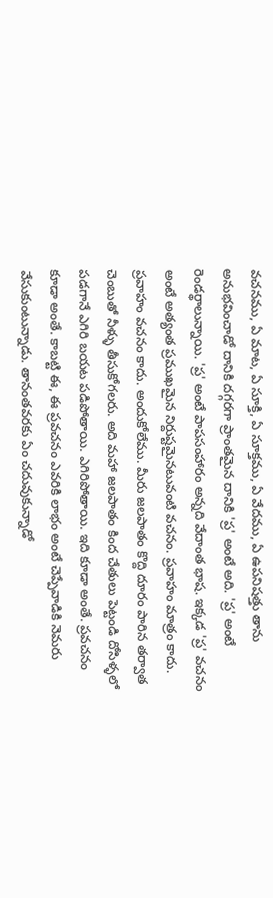వచనము, ఏ మాట, ఏ సూక్తి, ఏ సూక్తము, ఏ వేదము, ఏ ఉపనిషత్తు తాను అనుభవించాడో దానికి దగ్గరగా ప్రాంతమైన దానికి 'ప్ర' అంటే అది. 'ప్ర' అంటే రెండర్థాలున్నాయి. 'ప్ర' అంటే పాపసంహారం అన్నది వేదాంత భాష. ఇక్కడ 'ప్ర' వచనం అంటే అత్యంత ప్రముఖమైన నిర్దుష్టమైనటువంటి వచనం. ప్రవాహం మాత్రం కాదు. ప్రవాహం వచనం కాదు. అందుకోలేము. మీరు జలపాతం కొద్ది దూరం పారిన తర్వాత చెంబుతో నీళ్ళు తీసుకోగలరు. అది మహా జలపాతం కింద చేతులు పెట్టండి దోసిళ్ళలో పడగానే ఎగిరి బయట పడిపోతాయి. ఎగిరిపోతాయి. ఇది కూడా అంతే. ప్రవచనం కూడా అంతే. కాబట్టి ఈ, ఈ ప్రవచనం ఎవరికి లాభం అంటే చెప్పేవాడికి నెమరు వేసుకుంటున్నాడు. తానంతవరకు ఏం చదువుకున్నాడో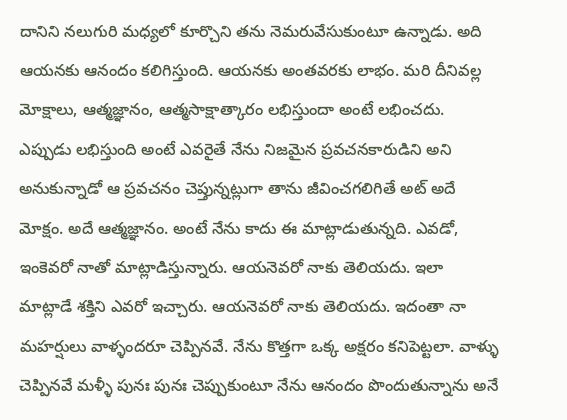దానిని నలుగురి మధ్యలో కూర్చొని తను నెమరువేసుకుంటూ ఉన్నాడు. అది ఆయనకు ఆనందం కలిగిస్తుంది. ఆయనకు అంతవరకు లాభం. మరి దీనివల్ల మోక్షాలు, ఆత్మజ్ఞానం, ఆత్మసాక్షాత్కారం లభిస్తుందా అంటే లభించదు. ఎప్పుడు లభిస్తుంది అంటే ఎవరైతే నేను నిజమైన ప్రవచనకారుడిని అని అనుకున్నాడో ఆ ప్రవచనం చెప్తున్నట్లుగా తాను జీవించగలిగితే అట్ అదే మోక్షం. అదే ఆత్మజ్ఞానం. అంటే నేను కాదు ఈ మాట్లాడుతున్నది. ఎవడో, ఇంకెవరో నాతో మాట్లాడిస్తున్నారు. ఆయనెవరో నాకు తెలియదు. ఇలా మాట్లాడే శక్తిని ఎవరో ఇచ్చారు. ఆయనెవరో నాకు తెలియదు. ఇదంతా నా మహర్షులు వాళ్ళందరూ చెప్పినవే. నేను కొత్తగా ఒక్క అక్షరం కనిపెట్టలా. వాళ్ళు చెప్పినవే మళ్ళీ పునః పునః చెప్పుకుంటూ నేను ఆనందం పొందుతున్నాను అనే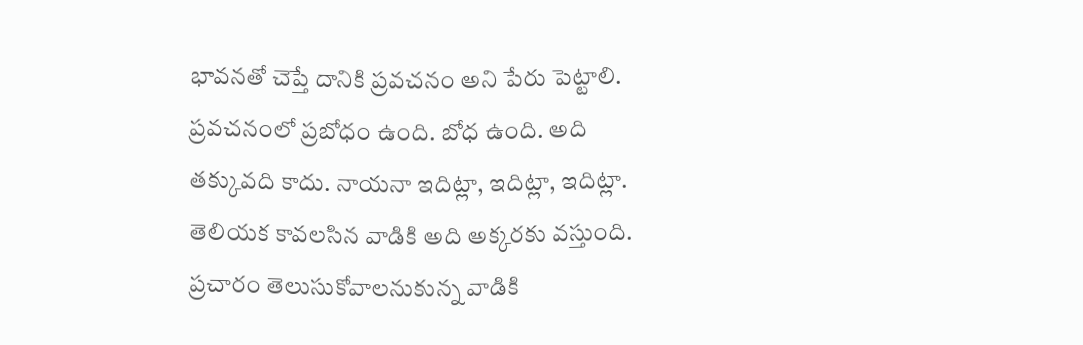భావనతో చెప్తే దానికి ప్రవచనం అని పేరు పెట్టాలి. ప్రవచనంలో ప్రబోధం ఉంది. బోధ ఉంది. అది తక్కువది కాదు. నాయనా ఇదిట్లా, ఇదిట్లా, ఇదిట్లా. తెలియక కావలసిన వాడికి అది అక్కరకు వస్తుంది. ప్రచారం తెలుసుకోవాలనుకున్న వాడికి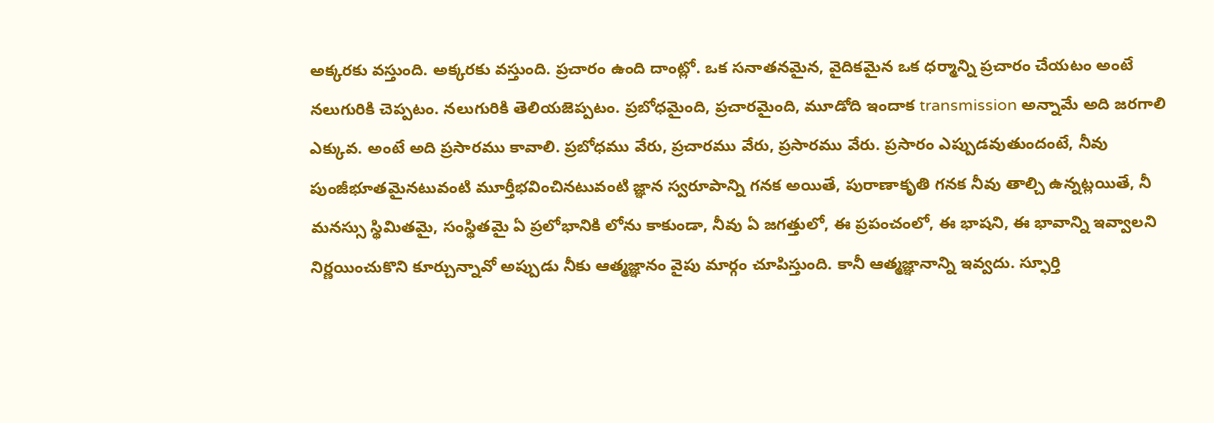అక్కరకు వస్తుంది. అక్కరకు వస్తుంది. ప్రచారం ఉంది దాంట్లో. ఒక సనాతనమైన, వైదికమైన ఒక ధర్మాన్ని ప్రచారం చేయటం అంటే నలుగురికి చెప్పటం. నలుగురికి తెలియజెప్పటం. ప్రబోధమైంది, ప్రచారమైంది, మూడోది ఇందాక transmission అన్నామే అది జరగాలి ఎక్కువ. అంటే అది ప్రసారము కావాలి. ప్రబోధము వేరు, ప్రచారము వేరు, ప్రసారము వేరు. ప్రసారం ఎప్పుడవుతుందంటే, నీవు పుంజీభూతమైనటువంటి మూర్తీభవించినటువంటి జ్ఞాన స్వరూపాన్ని గనక అయితే, పురాణాకృతి గనక నీవు తాల్చి ఉన్నట్లయితే, నీ మనస్సు స్థిమితమై, సంస్థితమై ఏ ప్రలోభానికి లోను కాకుండా, నీవు ఏ జగత్తులో, ఈ ప్రపంచంలో, ఈ భాషని, ఈ భావాన్ని ఇవ్వాలని నిర్ణయించుకొని కూర్చున్నావో అప్పుడు నీకు ఆత్మజ్ఞానం వైపు మార్గం చూపిస్తుంది. కానీ ఆత్మజ్ఞానాన్ని ఇవ్వదు. స్ఫూర్తి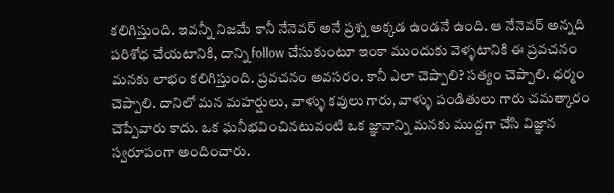కలిగిస్తుంది. ఇవన్నీ నిజమే కానీ నేనెవర్ అనే ప్రశ్న అక్కడ ఉండనే ఉంది. ఆ నేనెవర్ అన్నది పరిశోధ చేయటానికి, దాన్ని follow చేసుకుంటూ ఇంకా ముందుకు వెళ్ళటానికి ఈ ప్రవచనం మనకు లాభం కలిగిస్తుంది. ప్రవచనం అవసరం. కానీ ఎలా చెప్పాలి? సత్యం చెప్పాలి. ధర్మం చెప్పాలి. దానిలో మన మహర్షులు, వాళ్ళు కవులు గారు, వాళ్ళు పండితులు గారు చమత్కారం చెప్పేవారు కాదు. ఒక ఘనీభవించినటువంటి ఒక జ్ఞానాన్ని మనకు ముద్దగా చేసి విజ్ఞాన స్వరూపంగా అందించారు.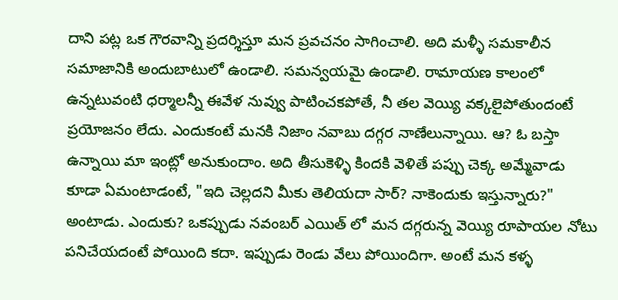దాని పట్ల ఒక గౌరవాన్ని ప్రదర్శిస్తూ మన ప్రవచనం సాగించాలి. అది మళ్ళీ సమకాలీన సమాజానికి అందుబాటులో ఉండాలి. సమన్వయమై ఉండాలి. రామాయణ కాలంలో ఉన్నటువంటి ధర్మాలన్నీ ఈవేళ నువ్వు పాటించకపోతే, నీ తల వెయ్యి వక్కలైపోతుందంటే ప్రయోజనం లేదు. ఎందుకంటే మనకి నిజాం నవాబు దగ్గర నాణేలున్నాయి. ఆ? ఓ బస్తా ఉన్నాయి మా ఇంట్లో అనుకుందాం. అది తీసుకెళ్ళి కిందకి వెళితే పప్పు చెక్క అమ్మేవాడు కూడా ఏమంటాడంటే, "ఇది చెల్లదని మీకు తెలియదా సార్? నాకెందుకు ఇస్తున్నారు?" అంటాడు. ఎందుకు? ఒకప్పుడు నవంబర్ ఎయిత్ లో మన దగ్గరున్న వెయ్యి రూపాయల నోటు పనిచేయదంటే పోయింది కదా. ఇప్పుడు రెండు వేలు పోయిందిగా. అంటే మన కళ్ళ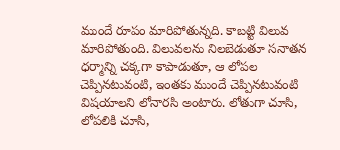ముందే రూపం మారిపోతున్నది. కాబట్టి విలువ మారిపోతుంది. విలువలను నిలబెడుతూ సనాతన ధర్మాన్ని చక్కగా కాపాడుతూ, ఆ లోపల చెప్పినటువంటి, ఇంతకు ముందే చెప్పినటువంటి విషయాలని లోనారసి అంటారు. లోతుగా చూసి, లోపలికి చూసి,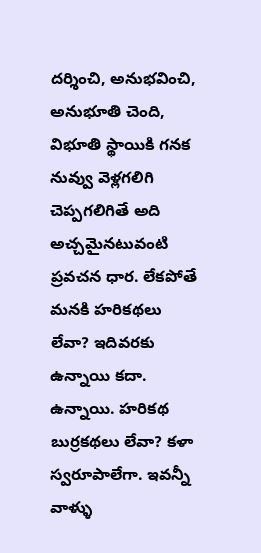దర్శించి, అనుభవించి, అనుభూతి చెంది, విభూతి స్థాయికి గనక నువ్వు వెళ్లగలిగి చెప్పగలిగితే అది అచ్చమైనటువంటి ప్రవచన ధార. లేకపోతే మనకి హరికథలు లేవా? ఇదివరకు ఉన్నాయి కదా. ఉన్నాయి. హరికథ బుర్రకథలు లేవా? కళా స్వరూపాలేగా. ఇవన్నీ వాళ్ళు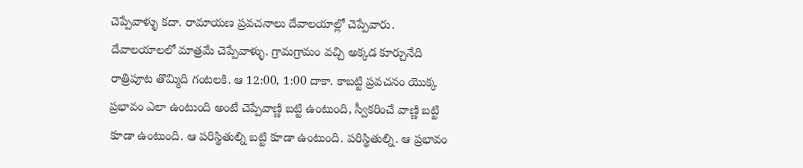చెప్పేవాళ్ళు కదా. రామాయణ ప్రవచనాలు దేవాలయాల్లో చెప్పేవారు. దేవాలయాలలో మాత్రమే చెప్పేవాళ్ళు. గ్రామగ్రామం వచ్చి అక్కడ కూర్చునేది రాత్రిపూట తొమ్మిది గంటలకి. ఆ 12:00, 1:00 దాకా. కాబట్టి ప్రవచనం యొక్క ప్రభావం ఎలా ఉంటుంది అంటే చెప్పేవాణ్ణి బట్టి ఉంటుంది, స్వీకరించే వాణ్ణి బట్టి కూడా ఉంటుంది. ఆ పరిస్థితుల్ని బట్టి కూడా ఉంటుంది. పరిస్థితుల్ని. ఆ ప్రభావం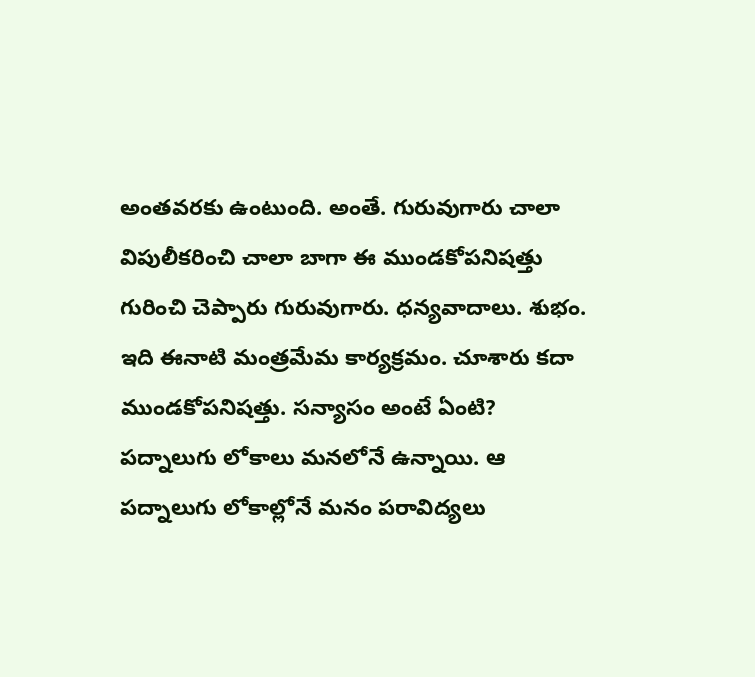అంతవరకు ఉంటుంది. అంతే. గురువుగారు చాలా విపులీకరించి చాలా బాగా ఈ ముండకోపనిషత్తు గురించి చెప్పారు గురువుగారు. ధన్యవాదాలు. శుభం. ఇది ఈనాటి మంత్రమేమ కార్యక్రమం. చూశారు కదా ముండకోపనిషత్తు. సన్యాసం అంటే ఏంటి? పద్నాలుగు లోకాలు మనలోనే ఉన్నాయి. ఆ పద్నాలుగు లోకాల్లోనే మనం పరావిద్యలు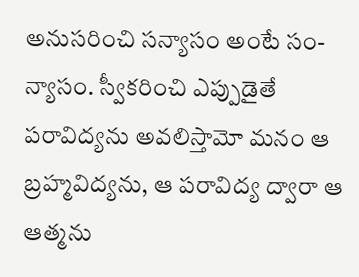అనుసరించి సన్యాసం అంటే సం-న్యాసం. స్వీకరించి ఎప్పుడైతే పరావిద్యను అవలిస్తామో మనం ఆ బ్రహ్మవిద్యను, ఆ పరావిద్య ద్వారా ఆ ఆత్మను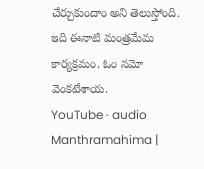చేర్చుకుందాం అని తెలుస్తోంది. ఇది ఈనాటి మంత్రమేమ కార్యక్రమం. ఓం నమో వెంకటేశాయ.
YouTube · audio
Manthramahima |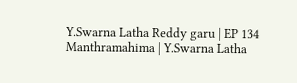Y.Swarna Latha Reddy garu | EP 134
Manthramahima | Y.Swarna Latha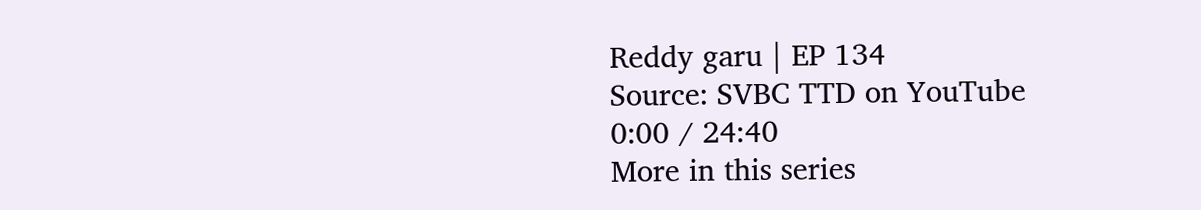Reddy garu | EP 134
Source: SVBC TTD on YouTube
0:00 / 24:40
More in this series